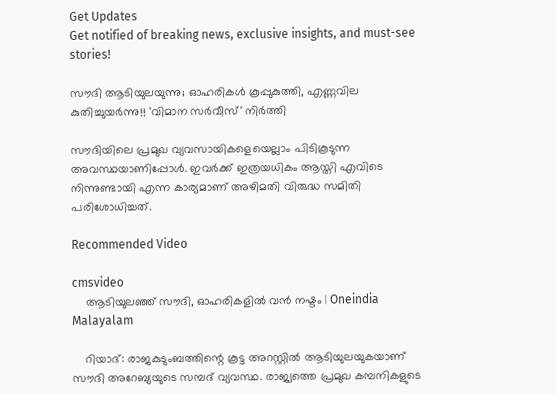Get Updates
Get notified of breaking news, exclusive insights, and must-see stories!

സൗദി ആടിയുലയുന്നു; ഓഹരികള്‍ കൂപ്പുകുത്തി, എണ്ണവില കുതിച്ചുയര്‍ന്നു!! 'വിമാന സര്‍വീസ്' നിര്‍ത്തി

സൗദിയിലെ പ്രമുഖ വ്യവസായികളെയെല്ലാം പിടികൂടുന്ന അവസ്ഥയാണിപ്പോള്‍. ഇവര്‍ക്ക് ഇത്രയധികം ആസ്തി എവിടെ നിന്നുണ്ടായി എന്ന കാര്യമാണ് അഴിമതി വിരുദ്ധ സമിതി പരിശോധിച്ചത്.

Recommended Video

cmsvideo
    ആടിയുലഞ്ഞ് സൗദി, ഓഹരികളില്‍ വന്‍ നഷ്ടം | Oneindia Malayalam

    റിയാദ്: രാജകുടുംബത്തിന്റെ കൂട്ട അറസ്റ്റില്‍ ആടിയുലയുകയാണ് സൗദി അറേബ്യയുടെ സമ്പദ് വ്യവസ്ഥ. രാജ്യത്തെ പ്രമുഖ കമ്പനികളുടെ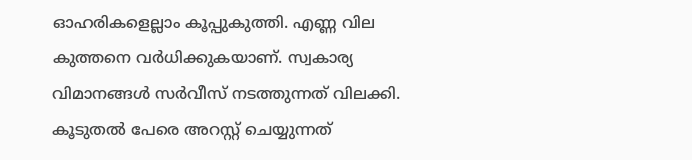ഓഹരികളെല്ലാം കൂപ്പുകുത്തി. എണ്ണ വില കുത്തനെ വര്‍ധിക്കുകയാണ്. സ്വകാര്യ വിമാനങ്ങള്‍ സര്‍വീസ് നടത്തുന്നത് വിലക്കി. കൂടുതല്‍ പേരെ അറസ്റ്റ് ചെയ്യുന്നത്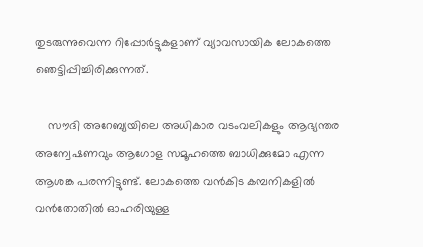തുടരുന്നുവെന്ന റിപ്പോര്‍ട്ടുകളാണ് വ്യാവസായിക ലോകത്തെ ഞെട്ടിപ്പിച്ചിരിക്കുന്നത്.

    സൗദി അറേബ്യയിലെ അധികാര വടംവലികളും ആഭ്യന്തര അന്വേഷണവും ആഗോള സമൂഹത്തെ ബാധിക്കുമോ എന്ന ആശങ്ക പരന്നിട്ടുണ്ട്. ലോകത്തെ വന്‍കിട കമ്പനികളില്‍ വന്‍തോതില്‍ ഓഹരിയുള്ള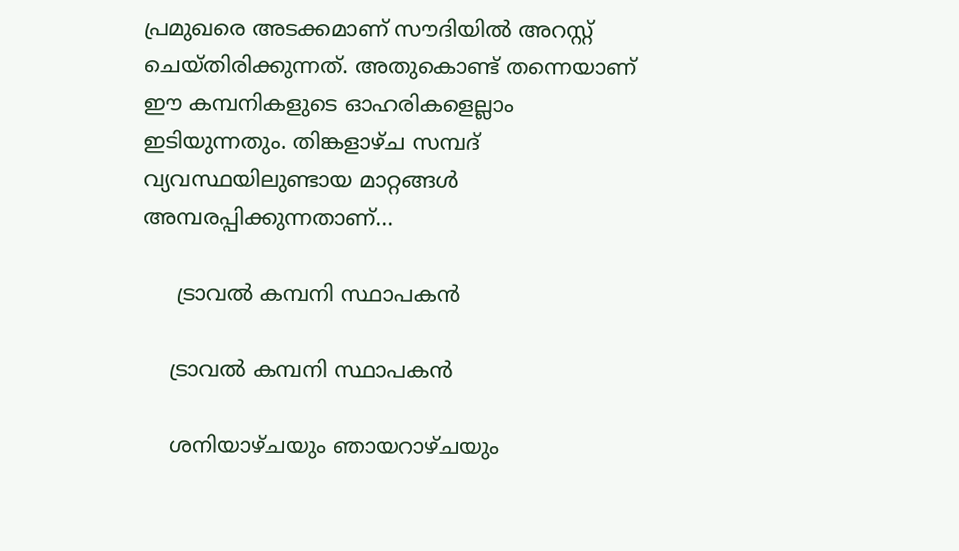പ്രമുഖരെ അടക്കമാണ് സൗദിയില്‍ അറസ്റ്റ് ചെയ്തിരിക്കുന്നത്. അതുകൊണ്ട് തന്നെയാണ് ഈ കമ്പനികളുടെ ഓഹരികളെല്ലാം ഇടിയുന്നതും. തിങ്കളാഴ്ച സമ്പദ് വ്യവസ്ഥയിലുണ്ടായ മാറ്റങ്ങള്‍ അമ്പരപ്പിക്കുന്നതാണ്...

     ട്രാവല്‍ കമ്പനി സ്ഥാപകന്‍

    ട്രാവല്‍ കമ്പനി സ്ഥാപകന്‍

    ശനിയാഴ്ചയും ഞായറാഴ്ചയും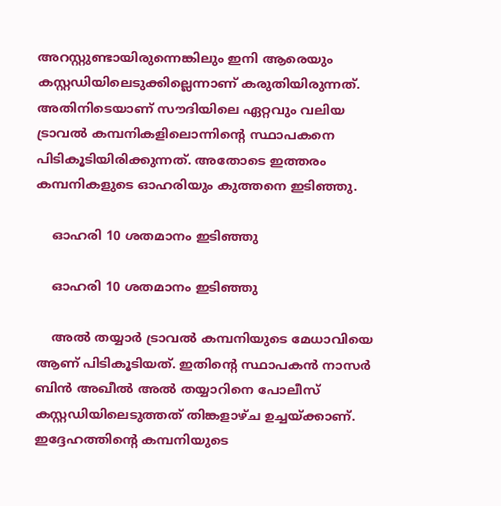അറസ്റ്റുണ്ടായിരുന്നെങ്കിലും ഇനി ആരെയും കസ്റ്റഡിയിലെടുക്കില്ലെന്നാണ് കരുതിയിരുന്നത്. അതിനിടെയാണ് സൗദിയിലെ ഏറ്റവും വലിയ ട്രാവല്‍ കമ്പനികളിലൊന്നിന്റെ സ്ഥാപകനെ പിടികൂടിയിരിക്കുന്നത്. അതോടെ ഇത്തരം കമ്പനികളുടെ ഓഹരിയും കുത്തനെ ഇടിഞ്ഞു.

    ഓഹരി 10 ശതമാനം ഇടിഞ്ഞു

    ഓഹരി 10 ശതമാനം ഇടിഞ്ഞു

    അല്‍ തയ്യാര്‍ ട്രാവല്‍ കമ്പനിയുടെ മേധാവിയെ ആണ് പിടികൂടിയത്. ഇതിന്റെ സ്ഥാപകന്‍ നാസര്‍ ബിന്‍ അഖീല്‍ അല്‍ തയ്യാറിനെ പോലീസ് കസ്റ്റഡിയിലെടുത്തത് തിങ്കളാഴ്ച ഉച്ചയ്ക്കാണ്. ഇദ്ദേഹത്തിന്റെ കമ്പനിയുടെ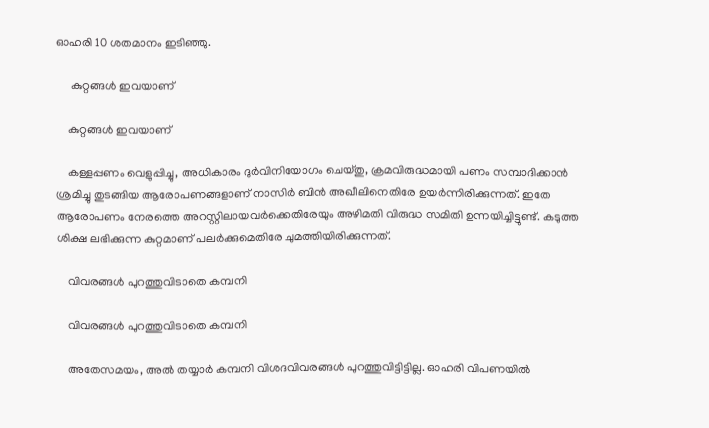ഓഹരി 10 ശതമാനം ഇടിഞ്ഞു.

     കുറ്റങ്ങള്‍ ഇവയാണ്

    കുറ്റങ്ങള്‍ ഇവയാണ്

    കള്ളപ്പണം വെളുപ്പിച്ചു, അധികാരം ദുര്‍വിനിയോഗം ചെയ്തു, ക്രമവിരുദ്ധമായി പണം സമ്പാദിക്കാന്‍ ശ്രമിച്ചു തുടങ്ങിയ ആരോപണങ്ങളാണ് നാസിര്‍ ബിന്‍ അഖീലിനെതിരേ ഉയര്‍ന്നിരിക്കുന്നത്. ഇതേ ആരോപണം നേരത്തെ അറസ്റ്റിലായവര്‍ക്കെതിരേയും അഴിമതി വിരുദ്ധ സമിതി ഉന്നയിച്ചിട്ടുണ്ട്. കടുത്ത ശിക്ഷ ലഭിക്കുന്ന കുറ്റമാണ് പലര്‍ക്കുമെതിരേ ചുമത്തിയിരിക്കുന്നത്.

    വിവരങ്ങള്‍ പുറത്തുവിടാതെ കമ്പനി

    വിവരങ്ങള്‍ പുറത്തുവിടാതെ കമ്പനി

    അതേസമയം, അല്‍ തയ്യാര്‍ കമ്പനി വിശദവിവരങ്ങള്‍ പുറത്തുവിട്ടിട്ടില്ല. ഓഹരി വിപണയില്‍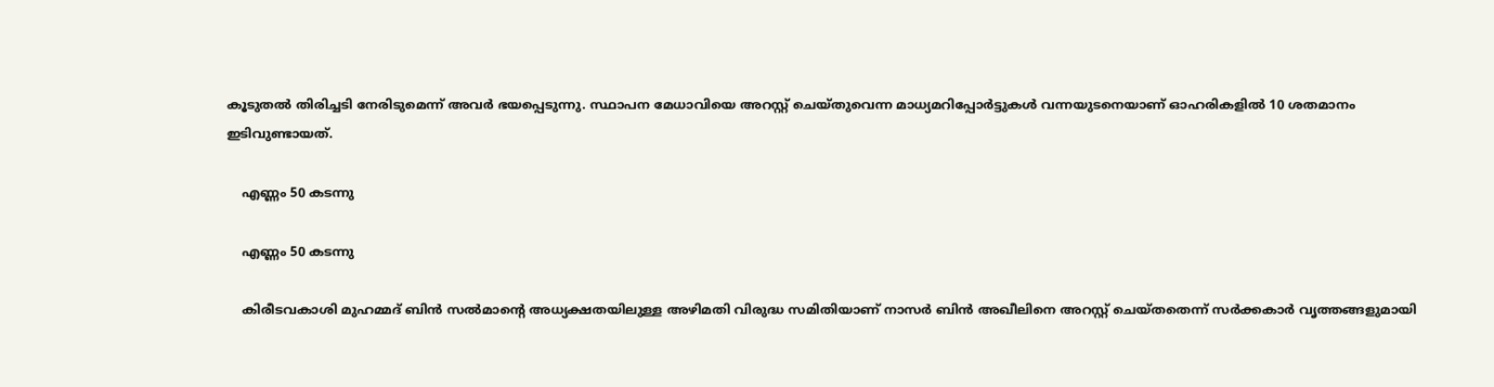കൂടുതല്‍ തിരിച്ചടി നേരിടുമെന്ന് അവര്‍ ഭയപ്പെടുന്നു. സ്ഥാപന മേധാവിയെ അറസ്റ്റ് ചെയ്തുവെന്ന മാധ്യമറിപ്പോര്‍ട്ടുകള്‍ വന്നയുടനെയാണ് ഓഹരികളില്‍ 10 ശതമാനം ഇടിവുണ്ടായത്.

    എണ്ണം 50 കടന്നു

    എണ്ണം 50 കടന്നു

    കിരീടവകാശി മുഹമ്മദ് ബിന്‍ സല്‍മാന്റെ അധ്യക്ഷതയിലുള്ള അഴിമതി വിരുദ്ധ സമിതിയാണ് നാസര്‍ ബിന്‍ അഖീലിനെ അറസ്റ്റ് ചെയ്തതെന്ന് സര്‍ക്കകാര്‍ വൃത്തങ്ങളുമായി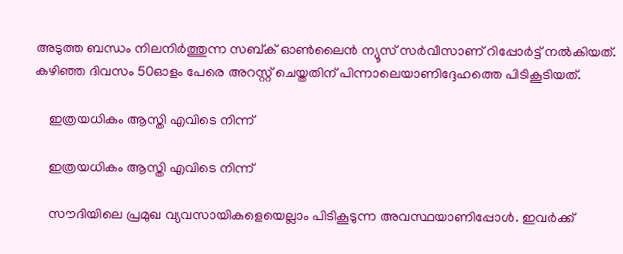അടുത്ത ബന്ധം നിലനിര്‍ത്തുന്ന സബ്ക് ഓണ്‍ലൈന്‍ ന്യൂസ് സര്‍വീസാണ് റിപ്പോര്‍ട്ട് നല്‍കിയത്. കഴിഞ്ഞ ദിവസം 50ഓളം പേരെ അറസ്റ്റ് ചെയ്തതിന് പിന്നാലെയാണിദ്ദേഹത്തെ പിടികൂടിയത്.

    ഇത്രയധികം ആസ്തി എവിടെ നിന്ന്

    ഇത്രയധികം ആസ്തി എവിടെ നിന്ന്

    സൗദിയിലെ പ്രമുഖ വ്യവസായികളെയെല്ലാം പിടികൂടുന്ന അവസ്ഥയാണിപ്പോള്‍. ഇവര്‍ക്ക്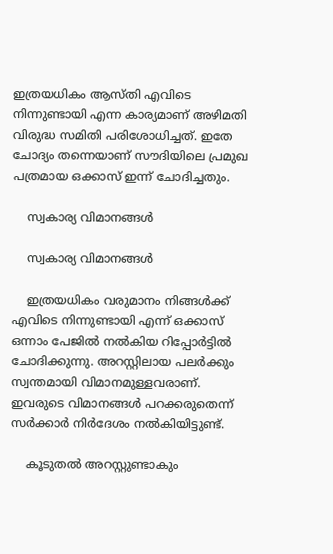ഇത്രയധികം ആസ്തി എവിടെ നിന്നുണ്ടായി എന്ന കാര്യമാണ് അഴിമതി വിരുദ്ധ സമിതി പരിശോധിച്ചത്. ഇതേ ചോദ്യം തന്നെയാണ് സൗദിയിലെ പ്രമുഖ പത്രമായ ഒക്കാസ് ഇന്ന് ചോദിച്ചതും.

    സ്വകാര്യ വിമാനങ്ങള്‍

    സ്വകാര്യ വിമാനങ്ങള്‍

    ഇത്രയധികം വരുമാനം നിങ്ങള്‍ക്ക് എവിടെ നിന്നുണ്ടായി എന്ന് ഒക്കാസ് ഒന്നാം പേജില്‍ നല്‍കിയ റിപ്പോര്‍ട്ടില്‍ ചോദിക്കുന്നു. അറസ്റ്റിലായ പലര്‍ക്കും സ്വന്തമായി വിമാനമുള്ളവരാണ്. ഇവരുടെ വിമാനങ്ങള്‍ പറക്കരുതെന്ന് സര്‍ക്കാര്‍ നിര്‍ദേശം നല്‍കിയിട്ടുണ്ട്.

    കൂടുതല്‍ അറസ്റ്റുണ്ടാകും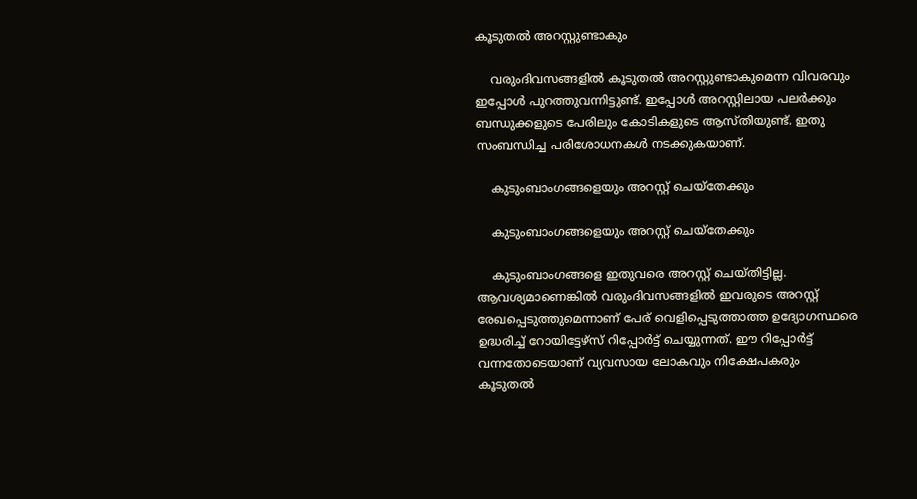കൂടുതല്‍ അറസ്റ്റുണ്ടാകും

    വരുംദിവസങ്ങളില്‍ കൂടുതല്‍ അറസ്റ്റുണ്ടാകുമെന്ന വിവരവും ഇപ്പോള്‍ പുറത്തുവന്നിട്ടുണ്ട്. ഇപ്പോള്‍ അറസ്റ്റിലായ പലര്‍ക്കും ബന്ധുക്കളുടെ പേരിലും കോടികളുടെ ആസ്തിയുണ്ട്. ഇതു സംബന്ധിച്ച പരിശോധനകള്‍ നടക്കുകയാണ്.

    കുടുംബാംഗങ്ങളെയും അറസ്റ്റ് ചെയ്‌തേക്കും

    കുടുംബാംഗങ്ങളെയും അറസ്റ്റ് ചെയ്‌തേക്കും

    കുടുംബാംഗങ്ങളെ ഇതുവരെ അറസ്റ്റ് ചെയ്തിട്ടില്ല. ആവശ്യമാണെങ്കില്‍ വരുംദിവസങ്ങളില്‍ ഇവരുടെ അറസ്റ്റ് രേഖപ്പെടുത്തുമെന്നാണ് പേര് വെളിപ്പെടുത്താത്ത ഉദ്യോഗസ്ഥരെ ഉദ്ധരിച്ച് റോയിട്ടേഴ്‌സ് റിപ്പോര്‍ട്ട് ചെയ്യുന്നത്. ഈ റിപ്പോര്‍ട്ട് വന്നതോടെയാണ് വ്യവസായ ലോകവും നിക്ഷേപകരും കൂടുതല്‍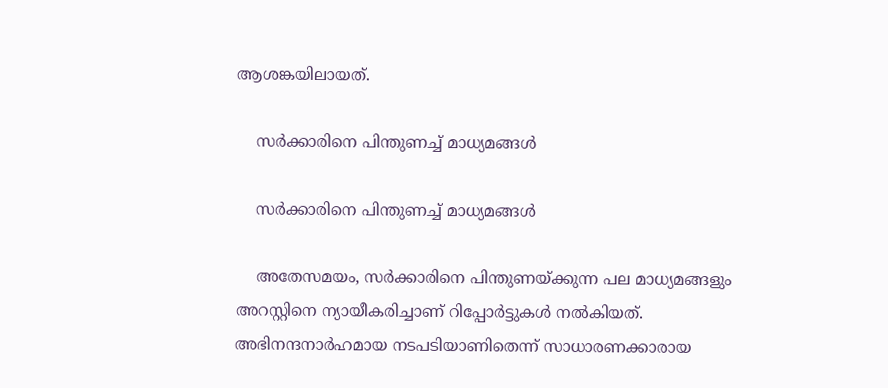ആശങ്കയിലായത്.

    സര്‍ക്കാരിനെ പിന്തുണച്ച് മാധ്യമങ്ങള്‍

    സര്‍ക്കാരിനെ പിന്തുണച്ച് മാധ്യമങ്ങള്‍

    അതേസമയം, സര്‍ക്കാരിനെ പിന്തുണയ്ക്കുന്ന പല മാധ്യമങ്ങളും അറസ്റ്റിനെ ന്യായീകരിച്ചാണ് റിപ്പോര്‍ട്ടുകള്‍ നല്‍കിയത്. അഭിനന്ദനാര്‍ഹമായ നടപടിയാണിതെന്ന് സാധാരണക്കാരായ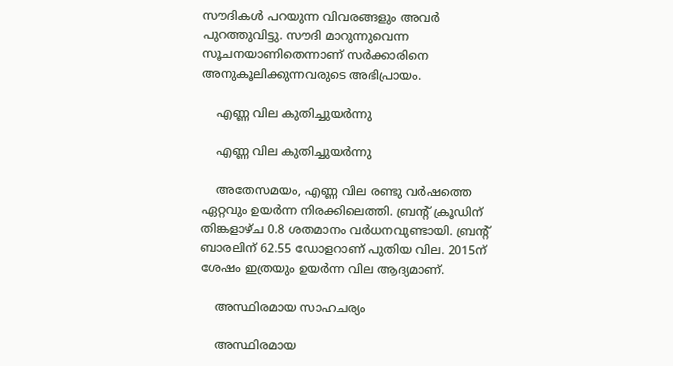സൗദികള്‍ പറയുന്ന വിവരങ്ങളും അവര്‍ പുറത്തുവിട്ടു. സൗദി മാറുന്നുവെന്ന സൂചനയാണിതെന്നാണ് സര്‍ക്കാരിനെ അനുകൂലിക്കുന്നവരുടെ അഭിപ്രായം.

    എണ്ണ വില കുതിച്ചുയര്‍ന്നു

    എണ്ണ വില കുതിച്ചുയര്‍ന്നു

    അതേസമയം, എണ്ണ വില രണ്ടു വര്‍ഷത്തെ ഏറ്റവും ഉയര്‍ന്ന നിരക്കിലെത്തി. ബ്രന്റ് ക്രൂഡിന് തിങ്കളാഴ്ച 0.8 ശതമാനം വര്‍ധനവുണ്ടായി. ബ്രന്റ് ബാരലിന് 62.55 ഡോളറാണ് പുതിയ വില. 2015ന് ശേഷം ഇത്രയും ഉയര്‍ന്ന വില ആദ്യമാണ്.

    അസ്ഥിരമായ സാഹചര്യം

    അസ്ഥിരമായ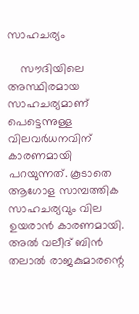സാഹചര്യം

    സൗദിയിലെ അസ്ഥിരമായ സാഹചര്യമാണ് പെട്ടെന്നുള്ള വിലവര്‍ധനവിന് കാരണമായി പറയുന്നത്. കൂടാതെ ആഗോള സാമ്പത്തിക സാഹചര്യവും വില ഉയരാന്‍ കാരണമായി. അല്‍ വലീദ് ബിന്‍ തലാല്‍ രാജകുമാരന്റെ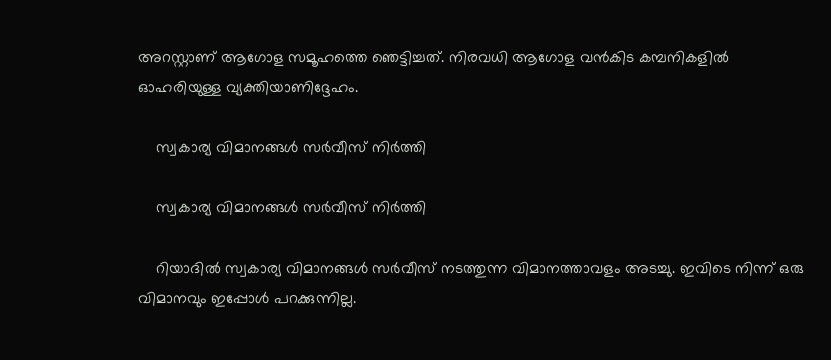അറസ്റ്റാണ് ആഗോള സമൂഹത്തെ ഞെട്ടിച്ചത്. നിരവധി ആഗോള വന്‍കിട കമ്പനികളില്‍ ഓഹരിയുള്ള വ്യക്തിയാണിദ്ദേഹം.

    സ്വകാര്യ വിമാനങ്ങള്‍ സര്‍വീസ് നിര്‍ത്തി

    സ്വകാര്യ വിമാനങ്ങള്‍ സര്‍വീസ് നിര്‍ത്തി

    റിയാദില്‍ സ്വകാര്യ വിമാനങ്ങള്‍ സര്‍വീസ് നടത്തുന്ന വിമാനത്താവളം അടച്ചു. ഇവിടെ നിന്ന് ഒരു വിമാനവും ഇപ്പോള്‍ പറക്കുന്നില്ല.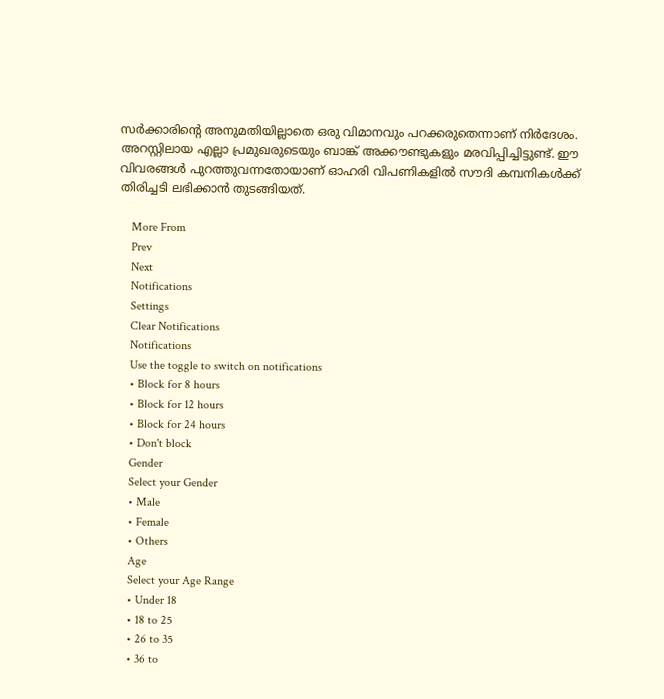സര്‍ക്കാരിന്റെ അനുമതിയില്ലാതെ ഒരു വിമാനവും പറക്കരുതെന്നാണ് നിര്‍ദേശം. അറസ്റ്റിലായ എല്ലാ പ്രമുഖരുടെയും ബാങ്ക് അക്കൗണ്ടുകളും മരവിപ്പിച്ചിട്ടുണ്ട്. ഈ വിവരങ്ങള്‍ പുറത്തുവന്നതോയാണ് ഓഹരി വിപണികളില്‍ സൗദി കമ്പനികള്‍ക്ക് തിരിച്ചടി ലഭിക്കാന്‍ തുടങ്ങിയത്.

    More From
    Prev
    Next
    Notifications
    Settings
    Clear Notifications
    Notifications
    Use the toggle to switch on notifications
    • Block for 8 hours
    • Block for 12 hours
    • Block for 24 hours
    • Don't block
    Gender
    Select your Gender
    • Male
    • Female
    • Others
    Age
    Select your Age Range
    • Under 18
    • 18 to 25
    • 26 to 35
    • 36 to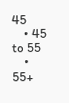45
    • 45 to 55
    • 55+